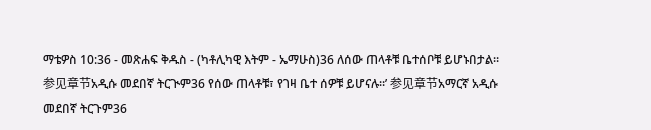ማቴዎስ 10:36 - መጽሐፍ ቅዱስ - (ካቶሊካዊ እትም - ኤማሁስ)36 ለሰው ጠላቶቹ ቤተሰቦቹ ይሆኑበታል። 参见章节አዲሱ መደበኛ ትርጒም36 የሰው ጠላቶቹ፣ የገዛ ቤተ ሰዎቹ ይሆናሉ።’ 参见章节አማርኛ አዲሱ መደበኛ ትርጉም36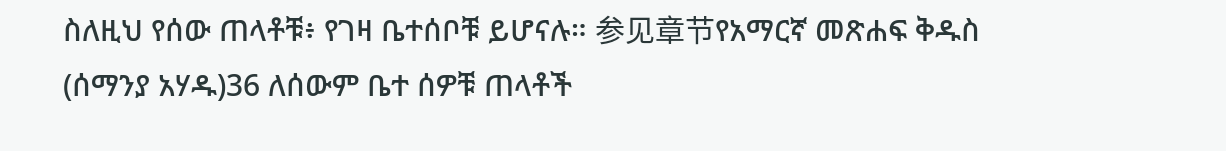ስለዚህ የሰው ጠላቶቹ፥ የገዛ ቤተሰቦቹ ይሆናሉ። 参见章节የአማርኛ መጽሐፍ ቅዱስ (ሰማንያ አሃዱ)36 ለሰውም ቤተ ሰዎቹ ጠላቶች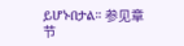ይሆኑበታል። 参见章节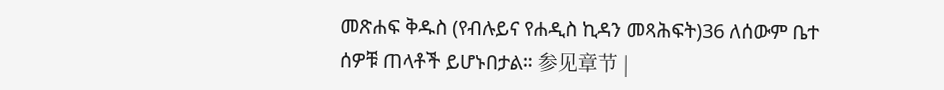መጽሐፍ ቅዱስ (የብሉይና የሐዲስ ኪዳን መጻሕፍት)36 ለሰውም ቤተ ሰዎቹ ጠላቶች ይሆኑበታል። 参见章节 |